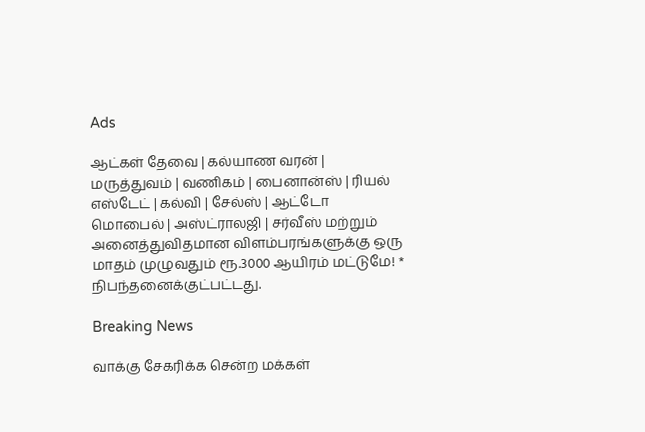Ads

ஆட்கள் தேவை | கல்யாண வரன் | மருத்துவம் | வணிகம் | பைனான்ஸ் | ரியல் எஸ்டேட் | கல்வி | சேல்ஸ் | ஆட்டோ மொபைல் | அஸ்ட்ராலஜி | சர்வீஸ் மற்றும் அனைத்துவிதமான விளம்பரங்களுக்கு ஒரு மாதம் முழுவதும் ரூ.3000 ஆயிரம் மட்டுமே! * நிபந்தனைக்குட்பட்டது.

Breaking News

வாக்கு சேகரிக்க சென்ற மக்கள்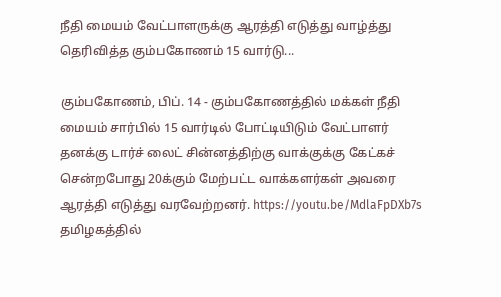நீதி மையம் வேட்பாளருக்கு ஆரத்தி எடுத்து வாழ்த்து தெரிவித்த கும்பகோணம் 15 வார்டு...

கும்பகோணம், பிப். 14 - கும்பகோணத்தில் மக்கள் நீதி மையம் சார்பில் 15 வார்டில் போட்டியிடும் வேட்பாளர் தனக்கு டார்ச் லைட் சின்னத்திற்கு வாக்குக்கு கேட்கச் சென்றபோது 20க்கும் மேற்பட்ட வாக்களர்கள் அவரை ஆரத்தி எடுத்து வரவேற்றனர். https://youtu.be/MdlaFpDXb7s தமிழகத்தில்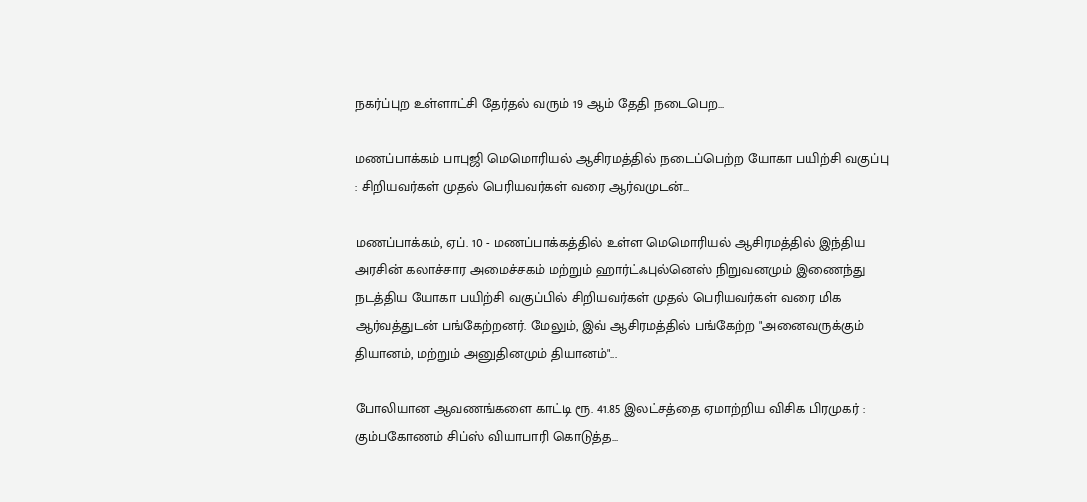நகர்ப்புற உள்ளாட்சி தேர்தல் வரும் 19 ஆம் தேதி நடைபெற...

மணப்பாக்கம் பாபுஜி மெமொரியல் ஆசிரமத்தில் நடைப்பெற்ற யோகா பயிற்சி வகுப்பு : சிறியவர்கள் முதல் பெரியவர்கள் வரை ஆர்வமுடன்...

மணப்பாக்கம், ஏப். 10 - மணப்பாக்கத்தில் உள்ள மெமொரியல் ஆசிரமத்தில் இந்திய அரசின் கலாச்சார அமைச்சகம் மற்றும் ஹார்ட்ஃபுல்னெஸ் நிறுவனமும் இணைந்து நடத்திய யோகா பயிற்சி வகுப்பில் சிறியவர்கள் முதல் பெரியவர்கள் வரை மிக ஆர்வத்துடன் பங்கேற்றனர். மேலும், இவ் ஆசிரமத்தில் பங்கேற்ற "அனைவருக்கும் தியானம், மற்றும் அனுதினமும் தியானம்"...

போலியான ஆவணங்களை காட்டி ரூ. 41.85 இலட்சத்தை ஏமாற்றிய விசிக பிரமுகர் : கும்பகோணம் சிப்ஸ் வியாபாரி கொடுத்த...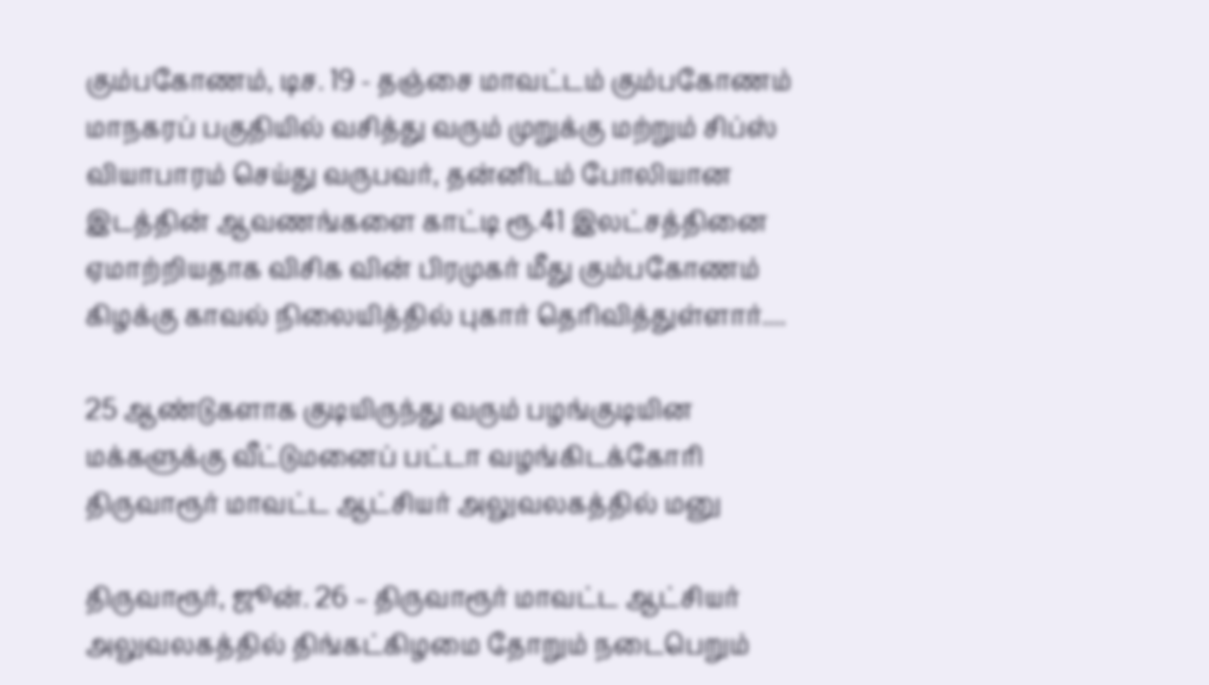கும்பகோணம், டிச. 19 - தஞ்சை மாவட்டம் கும்பகோணம் மாநகரப் பகுதியில் வசித்து வரும் முறுக்கு மற்றும் சிப்ஸ் வியாபாரம் செய்து வருபவர், தன்னிடம் போலியான இடத்தின் ஆவணங்களை காட்டி ரூ.41 இலட்சத்தினை ஏமாற்றியதாக விசிக வின் பிரமுகர் மீது கும்பகோணம் கிழக்கு காவல் நிலையித்தில் புகார் தெரிவித்துள்ளார்....

25 ஆண்டுகளாக குடியிருந்து வரும் பழங்குடியின மக்களுக்கு வீட்டுமனைப் பட்டா வழங்கிடக்கோரி திருவாரூர் மாவட்ட ஆட்சியர் அலுவலகத்தில் மனு

திருவாரூர், ஜூன். 26 – திருவாரூர் மாவட்ட ஆட்சியர் அலுவலகத்தில் திங்கட்கிழமை தோறும் நடைபெறும்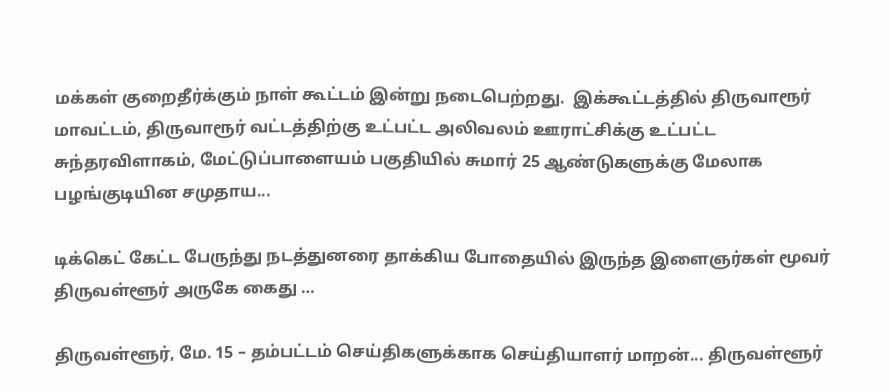மக்கள் குறைதீர்க்கும் நாள் கூட்டம் இன்று நடைபெற்றது.  இக்கூட்டத்தில் திருவாரூர் மாவட்டம், திருவாரூர் வட்டத்திற்கு உட்பட்ட அலிவலம் ஊராட்சிக்கு உட்பட்ட சுந்தரவிளாகம், மேட்டுப்பாளையம் பகுதியில் சுமார் 25 ஆண்டுகளுக்கு மேலாக பழங்குடியின சமுதாய...

டிக்கெட் கேட்ட பேருந்து நடத்துனரை தாக்கிய போதையில் இருந்த இளைஞர்கள் மூவர் திருவள்ளூர் அருகே கைது …

திருவள்ளூர், மே. 15 – தம்பட்டம் செய்திகளுக்காக செய்தியாளர் மாறன்... திருவள்ளூர்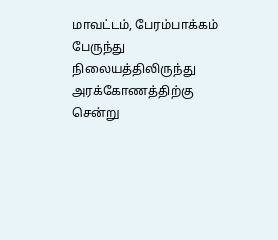மாவட்டம், பேரம்பாக்கம் பேருந்து நிலையத்திலிருந்து அரக்கோணத்திற்கு சென்று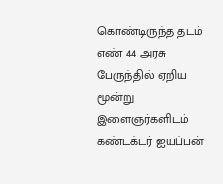கொண்டிருந்த தடம் எண் 44 அரசு பேருந்தில் ஏறிய மூன்று இளைஞர்களிடம் கண்டக்டர் ஐயப்பன்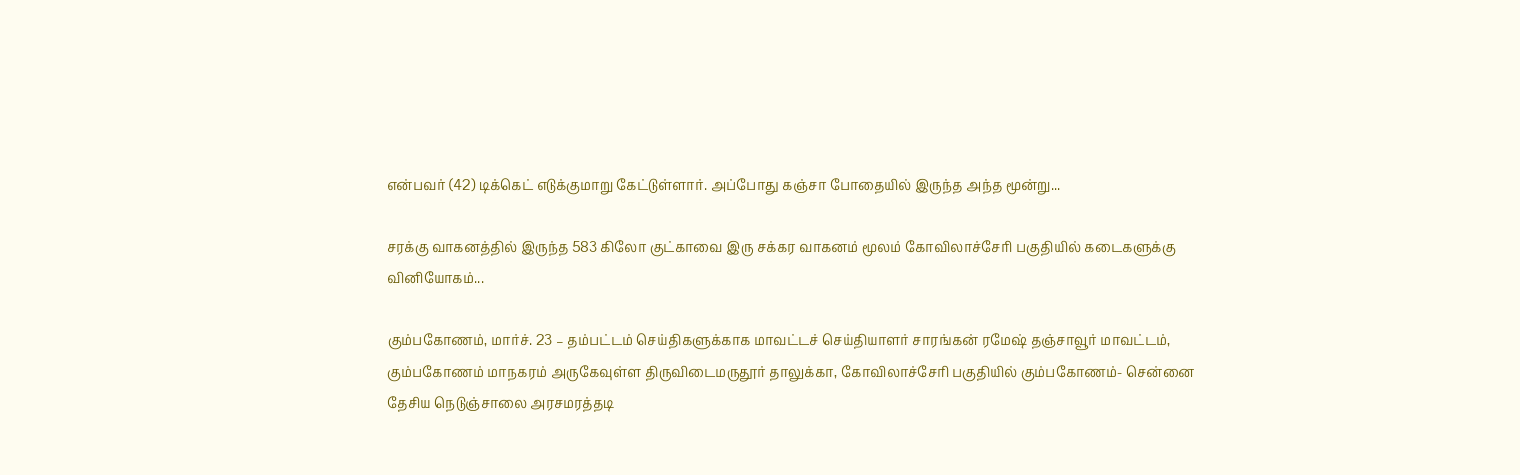என்பவர் (42) டிக்கெட் எடுக்குமாறு கேட்டுள்ளார். அப்போது கஞ்சா போதையில் இருந்த அந்த மூன்று...

சரக்கு வாகனத்தில் இருந்த 583 கிலோ குட்காவை இரு சக்கர வாகனம் மூலம் கோவிலாச்சேரி பகுதியில் கடைகளுக்கு வினியோகம்...

கும்பகோணம், மார்ச். 23 – தம்பட்டம் செய்திகளுக்காக மாவட்டச் செய்தியாளர் சாரங்கன் ரமேஷ் தஞ்சாவூர் மாவட்டம், கும்பகோணம் மாநகரம் அருகேவுள்ள திருவிடைமருதூர் தாலுக்கா, கோவிலாச்சேரி பகுதியில் கும்பகோணம்- சென்னை தேசிய நெடுஞ்சாலை அரசமரத்தடி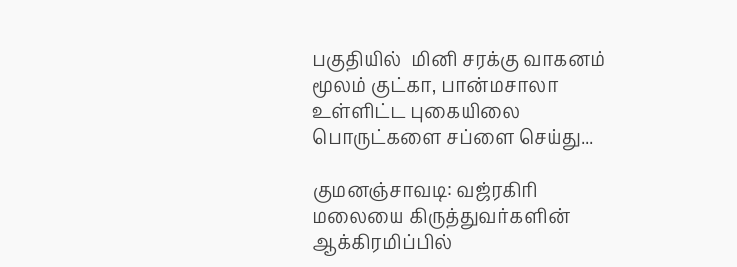பகுதியில்  மினி சரக்கு வாகனம் மூலம் குட்கா, பான்மசாலா உள்ளிட்ட புகையிலை பொருட்களை சப்ளை செய்து...

குமனஞ்சாவடி: வஜ்ரகிரி மலையை கிருத்துவர்களின் ஆக்கிரமிப்பில்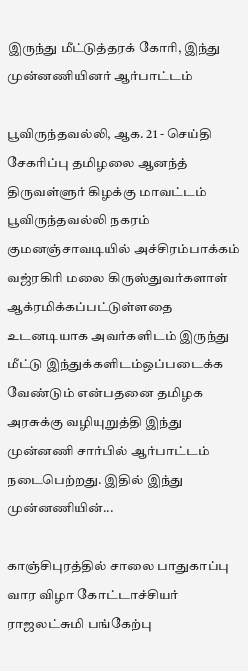இருந்து மீட்டுத்தரக் கோரி, இந்து முன்னணியினர் ஆர்பாட்டம்

பூவிருந்தவல்லி, ஆக. 21 - செய்தி சேகரிப்பு தமிழலை ஆனந்த் திருவள்ளுர் கிழக்கு மாவட்டம் பூவிருந்தவல்லி நகரம் குமனஞ்சாவடியில் அச்சிரம்பாக்கம் வஜ்ரகிரி மலை கிருஸ்துவர்களாள் ஆக்ரமிக்கப்பட்டுள்ளதை உடனடியாக அவர்களிடம் இருந்து மீட்டு இந்துக்களிடம்ஒப்படைக்க வேண்டும் என்பதனை தமிழக அரசுக்கு வழியுறுத்தி இந்து முன்னணி சார்பில் ஆர்பாட்டம் நடைபெற்றது. இதில் இந்து முன்னணியின்...

காஞ்சிபுரத்தில் சாலை பாதுகாப்பு வார விழா கோட்டாச்சியர் ராஜலட்சுமி பங்கேற்பு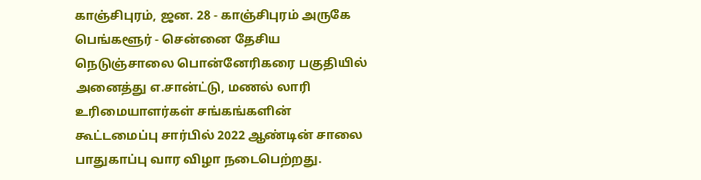காஞ்சிபுரம், ஜன. 28 - காஞ்சிபுரம் அருகே பெங்களூர் - சென்னை தேசிய நெடுஞ்சாலை பொன்னேரிகரை பகுதியில் அனைத்து எ.சான்ட்டு, மணல் லாரி உரிமையாளர்கள் சங்கங்களின் கூட்டமைப்பு சார்பில் 2022 ஆண்டின் சாலை பாதுகாப்பு வார விழா நடைபெற்றது.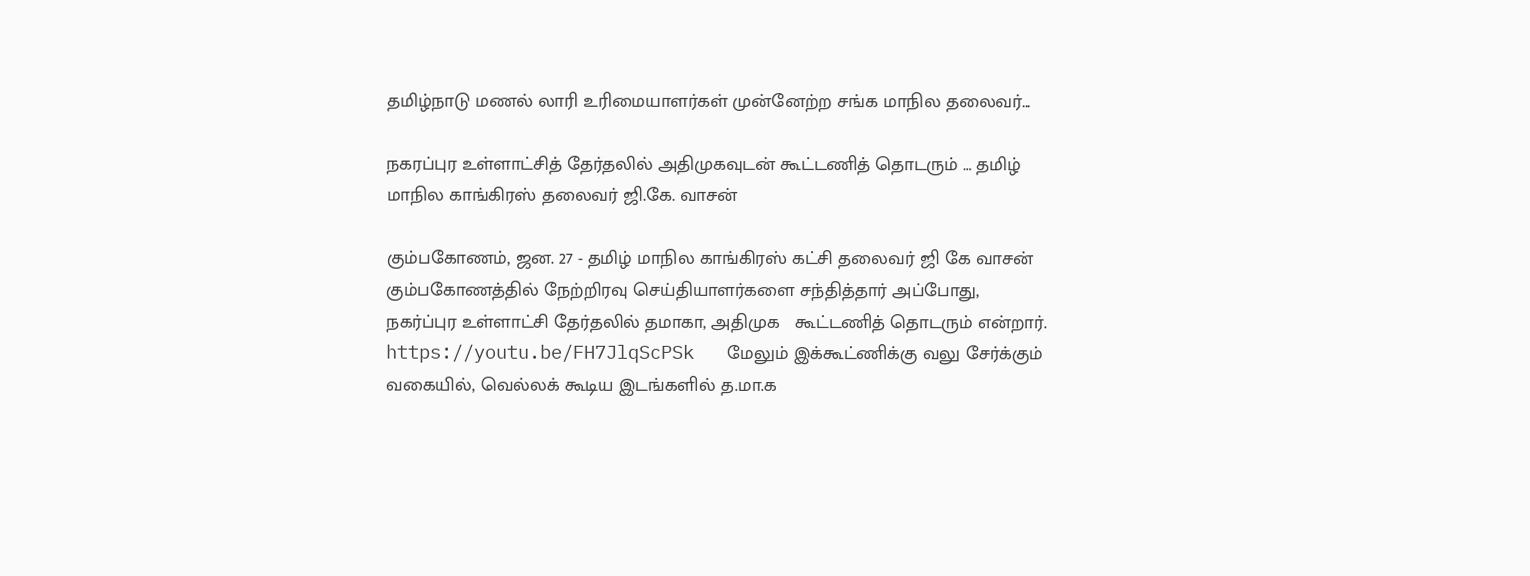தமிழ்நாடு மணல் லாரி உரிமையாளர்கள் முன்னேற்ற சங்க மாநில தலைவர்...

நகரப்புர உள்ளாட்சித் தேர்தலில் அதிமுகவுடன் கூட்டணித் தொடரும் … தமிழ் மாநில காங்கிரஸ் தலைவர் ஜி.கே. வாசன்

கும்பகோணம், ஜன. 27 - தமிழ் மாநில காங்கிரஸ் கட்சி தலைவர் ஜி கே வாசன் கும்பகோணத்தில் நேற்றிரவு செய்தியாளர்களை சந்தித்தார் அப்போது, நகர்ப்புர உள்ளாட்சி தேர்தலில் தமாகா, அதிமுக   கூட்டணித் தொடரும் என்றார். https://youtu.be/FH7JlqScPSk   மேலும் இக்கூட்ணிக்கு வலு சேர்க்கும் வகையில், வெல்லக் கூடிய இடங்களில் த.மா.க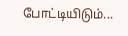போட்டியிடும்...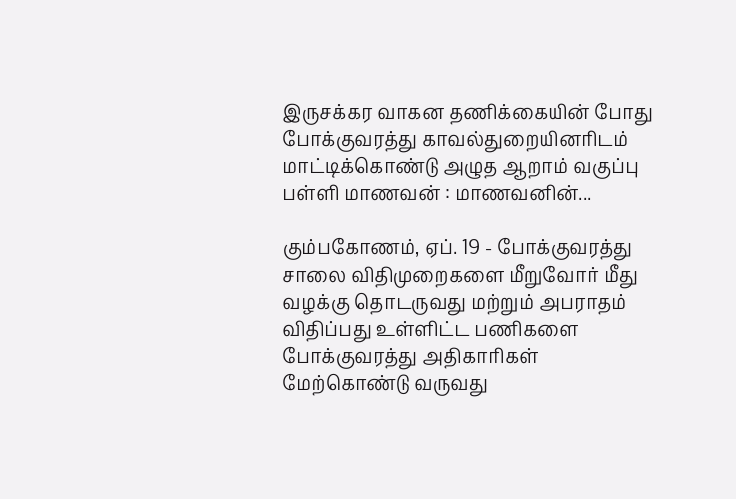இருசக்கர வாகன தணிக்கையின் போது போக்குவரத்து காவல்துறையினரிடம் மாட்டிக்கொண்டு அழுத ஆறாம் வகுப்பு பள்ளி மாணவன் : மாணவனின்...

கும்பகோணம், ஏப். 19 - போக்குவரத்து சாலை விதிமுறைகளை மீறுவோர் மீது வழக்கு தொடருவது மற்றும் அபராதம் விதிப்பது உள்ளிட்ட பணிகளை போக்குவரத்து அதிகாரிகள் மேற்கொண்டு வருவது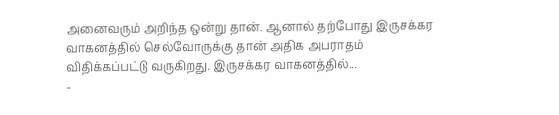அனைவரும் அறிந்த ஒன்று தான். ஆனால் தற்போது இருசக்கர வாகனத்தில் செல்வோருக்கு தான் அதிக அபராதம் விதிக்கப்பட்டு வருகிறது. இருசக்கர வாகனத்தில்...
-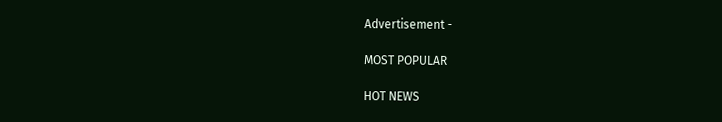Advertisement -

MOST POPULAR

HOT NEWS